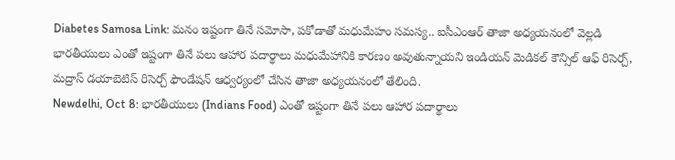Diabetes Samosa Link: మనం ఇష్టంగా తినే సమోసా, పకోడాతో మధుమేహం సమస్య.. ఐసీఎంఆర్ తాజా అధ్యయనంలో వెల్లడి
భారతీయులు ఎంతో ఇష్టంగా తినే పలు ఆహార పదార్థాలు మధుమేహానికి కారణం అవుతున్నాయని ఇండియన్ మెడికల్ కౌన్సిల్ ఆఫ్ రిసెర్చ్, మద్రాస్ డయాబెటిస్ రిసెర్చ్ ఫౌండేషన్ ఆధ్వర్యంలో చేసిన తాజా అధ్యయనంలో తేలింది.
Newdelhi, Oct 8: భారతీయులు (Indians Food) ఎంతో ఇష్టంగా తినే పలు ఆహార పదార్థాలు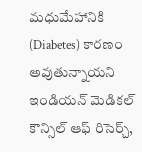మధుమేహానికి (Diabetes) కారణం అవుతున్నాయని ఇండియన్ మెడికల్ కౌన్సిల్ ఆఫ్ రిసెర్చ్,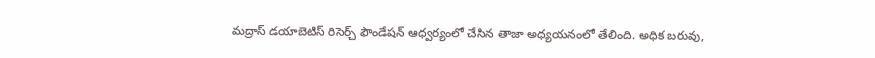మద్రాస్ డయాబెటిస్ రిసెర్చ్ ఫౌండేషన్ ఆధ్వర్యంలో చేసిన తాజా అధ్యయనంలో తేలింది. అధిక బరువు,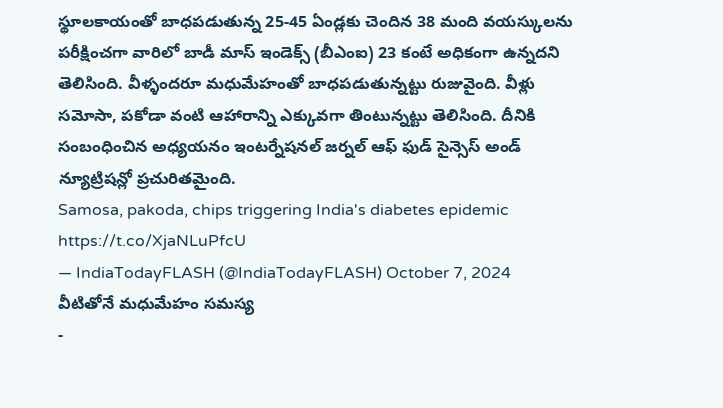స్థూలకాయంతో బాధపడుతున్న 25-45 ఏండ్లకు చెందిన 38 మంది వయస్కులను పరీక్షించగా వారిలో బాడీ మాస్ ఇండెక్స్ (బీఎంఐ) 23 కంటే అధికంగా ఉన్నదని తెలిసింది. వీళ్ళందరూ మధుమేహంతో బాధపడుతున్నట్టు రుజువైంది. వీళ్లు సమోసా, పకోడా వంటి ఆహారాన్ని ఎక్కువగా తింటున్నట్టు తెలిసింది. దీనికి సంబంధించిన అధ్యయనం ఇంటర్నేషనల్ జర్నల్ ఆఫ్ ఫుడ్ సైన్సెస్ అండ్ న్యూట్రిషన్లో ప్రచురితమైంది.
Samosa, pakoda, chips triggering India's diabetes epidemic https://t.co/XjaNLuPfcU
— IndiaTodayFLASH (@IndiaTodayFLASH) October 7, 2024
వీటితోనే మధుమేహం సమస్య
-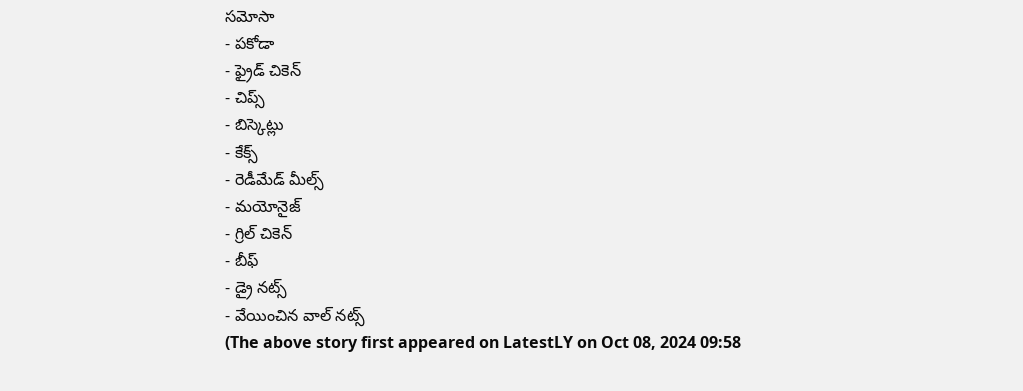సమోసా
- పకోడా
- ఫ్రైడ్ చికెన్
- చిప్స్
- బిస్కెట్లు
- కేక్స్
- రెడీమేడ్ మీల్స్
- మయోనైజ్
- గ్రిల్ చికెన్
- బీఫ్
- డ్రై నట్స్
- వేయించిన వాల్ నట్స్
(The above story first appeared on LatestLY on Oct 08, 2024 09:58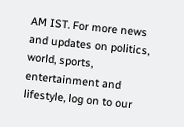AM IST. For more news and updates on politics, world, sports, entertainment and lifestyle, log on to our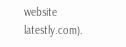website latestly.com).